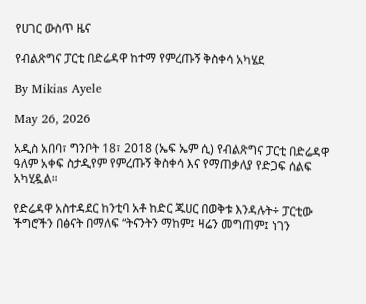የሀገር ውስጥ ዜና

የብልጽግና ፓርቲ በድሬዳዋ ከተማ የምረጡኝ ቅስቀሳ አካሄደ

By Mikias Ayele

May 26, 2026

አዲስ አበባ፣ ግንቦት 18፣ 2018 (ኤፍ ኤም ሲ) የብልጽግና ፓርቲ በድሬዳዋ ዓለም አቀፍ ስታዲየም የምረጡኝ ቅስቀሳ እና የማጠቃለያ የድጋፍ ሰልፍ አካሂዷል።

የድሬዳዋ አስተዳደር ከንቲባ አቶ ከድር ጁሀር በወቅቱ እንዳሉት÷ ፓርቲው ችግሮችን በፅናት በማለፍ “ትናንትን ማከም፤ ዛሬን መግጠም፤ ነገን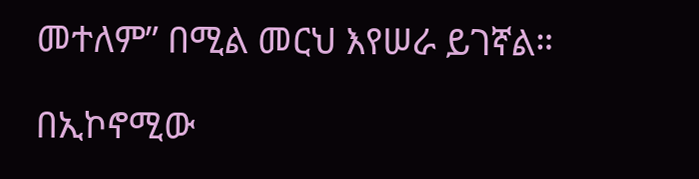መተለም” በሚል መርህ እየሠራ ይገኛል።

በኢኮኖሚው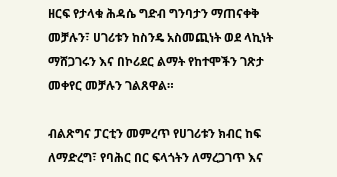ዘርፍ የታላቁ ሕዳሴ ግድብ ግንባታን ማጠናቀቅ መቻሉን፣ ሀገሪቱን ከስንዴ አስመጪነት ወደ ላኪነት ማሸጋገሩን እና በኮሪደር ልማት የከተሞችን ገጽታ መቀየር መቻሉን ገልጸዋል።

ብልጽግና ፓርቲን መምረጥ የሀገሪቱን ክብር ከፍ ለማድረግ፣ የባሕር በር ፍላጎትን ለማረጋገጥ እና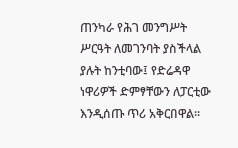ጠንካራ የሕገ መንግሥት ሥርዓት ለመገንባት ያስችላል ያሉት ከንቲባው፤ የድሬዳዋ ነዋሪዎች ድምፃቸውን ለፓርቲው እንዲሰጡ ጥሪ አቅርበዋል።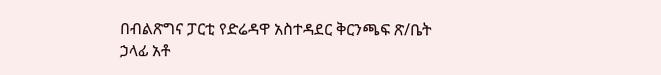በብልጽግና ፓርቲ የድሬዳዋ አስተዳደር ቅርንጫፍ ጽ/ቤት ኃላፊ አቶ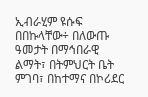ኢብራሂም ዩሱፍ በበኩላቸው÷ በለውጡ ዓመታት በማኅበራዊ ልማት፣ በትምህርት ቤት ምገባ፣ በከተማና በኮሪደር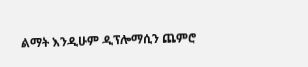ልማት እንዲሁም ዲፕሎማሲን ጨምሮ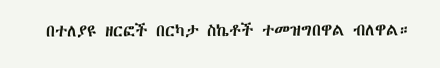በተለያዩ ዘርፎች በርካታ ስኬቶች ተመዝግበዋል ብለዋል።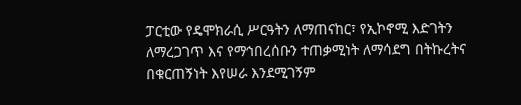ፓርቲው የዴሞክራሲ ሥርዓትን ለማጠናከር፣ የኢኮኖሚ እድገትን ለማረጋገጥ እና የማኅበረሰቡን ተጠቃሚነት ለማሳደግ በትኩረትና በቁርጠኝነት እየሠራ እንደሚገኝም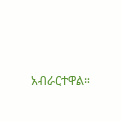አብራርተዋል።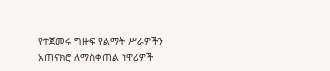የተጀመሩ ግዙፍ የልማት ሥራዎችን አጠናክሮ ለማስቀጠል ነዋሪዎች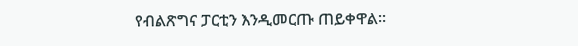የብልጽግና ፓርቲን እንዲመርጡ ጠይቀዋል።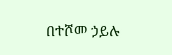በተሾመ ኃይሉ